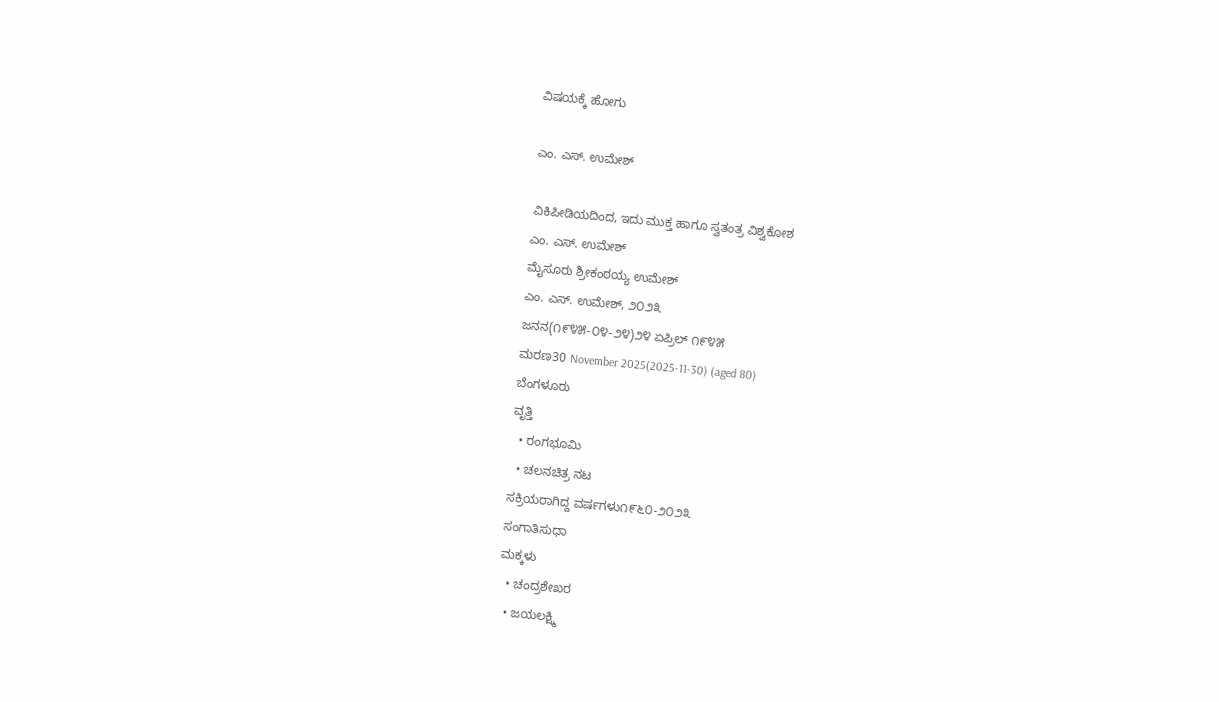ವಿಷಯಕ್ಕೆ ಹೋಗು

ಎಂ. ಎಸ್. ಉಮೇಶ್

ವಿಕಿಪೀಡಿಯದಿಂದ, ಇದು ಮುಕ್ತ ಹಾಗೂ ಸ್ವತಂತ್ರ ವಿಶ್ವಕೋಶ
ಎಂ. ಎಸ್. ಉಮೇಶ್
ಮೈಸೂರು ಶ್ರೀಕಂಠಯ್ಯ ಉಮೇಶ್
ಎಂ. ಎಸ್. ಉಮೇಶ್, ೨೦೨೩
ಜನನ(೧೯೪೫-೦೪-೨೪)೨೪ ಏಪ್ರಿಲ್ ೧೯೪೫
ಮರಣ30 November 2025(2025-11-30) (aged 80)
ಬೆಂಗಳೂರು
ವೃತ್ತಿ
  • ರಂಗಭೂಮಿ
  • ಚಲನಚಿತ್ರ ನಟ
ಸಕ್ರಿಯರಾಗಿದ್ದ ವರ್ಷಗಳು೧೯೬೦-೨೦೨೩
ಸಂಗಾತಿಸುಧಾ
ಮಕ್ಕಳು
  • ಚಂದ್ರಶೇಖರ
  • ಜಯಲಕ್ಷ್ಮಿ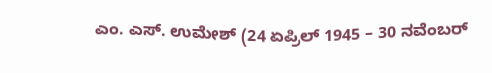ಎಂ. ಎಸ್. ಉಮೇಶ್ (24 ಏಪ್ರಿಲ್ 1945 – 30 ನವೆಂಬರ್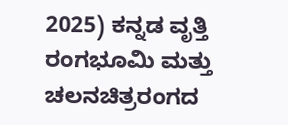2025) ಕನ್ನಡ ವೃತ್ತಿ ರಂಗಭೂಮಿ ಮತ್ತು ಚಲನಚಿತ್ರರಂಗದ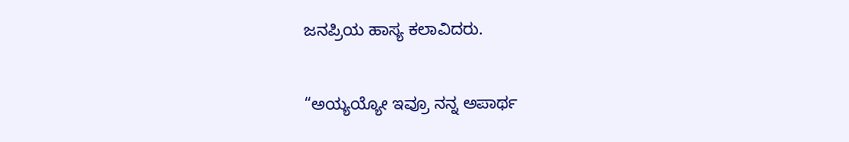ಜನಪ್ರಿಯ ಹಾಸ್ಯ ಕಲಾವಿದರು.

“ಅಯ್ಯಯ್ಯೋ ಇವ್ರೂ ನನ್ನ ಅಪಾರ್ಥ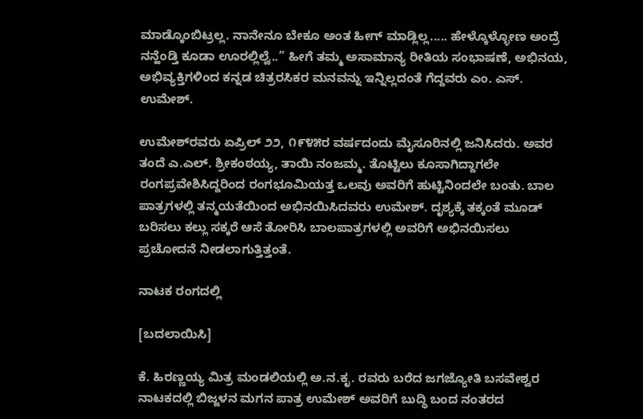ಮಾಡ್ಕೊಂಬಿಟ್ರಲ್ಲ. ನಾನೇನೂ ಬೇಕೂ ಅಂತ ಹೀಗ್ ಮಾಡ್ಲಿಲ್ಲ..... ಹೇಳ್ಕೊಳ್ಳೋಣ ಅಂದ್ರೆ ನನ್ಹೆಂಡ್ತಿ ಕೂಡಾ ಊರಲ್ಲಿಲ್ವೆ..” ಹೀಗೆ ತಮ್ಮ ಅಸಾಮಾನ್ಯ ರೀತಿಯ ಸಂಭಾಷಣೆ, ಅಭಿನಯ, ಅಭಿವ್ಯಕ್ತಿಗಳಿಂದ ಕನ್ನಡ ಚಿತ್ರರಸಿಕರ ಮನವನ್ನು ಇನ್ನಿಲ್ಲದಂತೆ ಗೆದ್ದವರು ಎಂ. ಎಸ್. ಉಮೇಶ್.

ಉಮೇಶ್‌ರವರು ಏಪ್ರಿಲ್ ೨೨, ೧೯೪೫ರ ವರ್ಷದಂದು ಮೈಸೂರಿನಲ್ಲಿ ಜನಿಸಿದರು. ಅವರ ತಂದೆ ಎ.ಎಲ್. ಶ್ರೀಕಂಠಯ್ಯ, ತಾಯಿ ನಂಜಮ್ಮ. ತೊಟ್ಟಿಲು ಕೂಸಾಗಿದ್ದಾಗಲೇ ರಂಗಪ್ರವೇಶಿಸಿದ್ದರಿಂದ ರಂಗಭೂಮಿಯತ್ತ ಒಲವು ಅವರಿಗೆ ಹುಟ್ಟಿನಿಂದಲೇ ಬಂತು. ಬಾಲ ಪಾತ್ರಗಳಲ್ಲಿ ತನ್ಮಯತೆಯಿಂದ ಅಭಿನಯಿಸಿದವರು ಉಮೇಶ್. ದೃಶ್ಯಕ್ಕೆ ತಕ್ಕಂತೆ ಮೂಡ್ ಬರಿಸಲು ಕಲ್ಲು ಸಕ್ಕರೆ ಆಸೆ ತೋರಿಸಿ ಬಾಲಪಾತ್ರಗಳಲ್ಲಿ ಅವರಿಗೆ ಅಭಿನಯಿಸಲು ಪ್ರಚೋದನೆ ನೀಡಲಾಗುತ್ತಿತ್ತಂತೆ.

ನಾಟಕ ರಂಗದಲ್ಲಿ

[ಬದಲಾಯಿಸಿ]

ಕೆ. ಹಿರಣ್ಣಯ್ಯ ಮಿತ್ರ ಮಂಡಲಿಯಲ್ಲಿ ಅ.ನ.ಕೃ. ರವರು ಬರೆದ ಜಗಜ್ಯೋತಿ ಬಸವೇಶ್ವರ ನಾಟಕದಲ್ಲಿ ಬಿಜ್ಜಳನ ಮಗನ ಪಾತ್ರ ಉಮೇಶ್ ಅವರಿಗೆ ಬುದ್ಧಿ ಬಂದ ನಂತರದ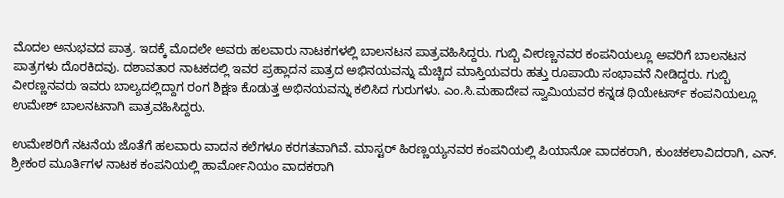ಮೊದಲ ಅನುಭವದ ಪಾತ್ರ. ಇದಕ್ಕೆ ಮೊದಲೇ ಅವರು ಹಲವಾರು ನಾಟಕಗಳಲ್ಲಿ ಬಾಲನಟನ ಪಾತ್ರವಹಿಸಿದ್ದರು. ಗುಬ್ಬಿ ವೀರಣ್ಣನವರ ಕಂಪನಿಯಲ್ಲೂ ಅವರಿಗೆ ಬಾಲನಟನ ಪಾತ್ರಗಳು ದೊರಕಿದವು. ದಶಾವತಾರ ನಾಟಕದಲ್ಲಿ ಇವರ ಪ್ರಹ್ಲಾದನ ಪಾತ್ರದ ಅಭಿನಯವನ್ನು ಮೆಚ್ಚಿದ ಮಾಸ್ತಿಯವರು ಹತ್ತು ರೂಪಾಯಿ ಸಂಭಾವನೆ ನೀಡಿದ್ದರು. ಗುಬ್ಬಿ ವೀರಣ್ಣನವರು ಇವರು ಬಾಲ್ಯದಲ್ಲಿದ್ದಾಗ ರಂಗ ಶಿಕ್ಷಣ ಕೊಡುತ್ತ ಅಭಿನಯವನ್ನು ಕಲಿಸಿದ ಗುರುಗಳು. ಎಂ.ಸಿ.ಮಹಾದೇವ ಸ್ವಾಮಿಯವರ ಕನ್ನಡ ಥಿಯೇಟರ್ಸ್ ಕಂಪನಿಯಲ್ಲೂ ಉಮೇಶ್ ಬಾಲನಟನಾಗಿ ಪಾತ್ರವಹಿಸಿದ್ದರು.

ಉಮೇಶರಿಗೆ ನಟನೆಯ ಜೊತೆಗೆ ಹಲವಾರು ವಾದನ ಕಲೆಗಳೂ ಕರಗತವಾಗಿವೆ. ಮಾಸ್ಟರ್‌ ಹಿರಣ್ಣಯ್ಯನವರ ಕಂಪನಿಯಲ್ಲಿ ಪಿಯಾನೋ ವಾದಕರಾಗಿ, ಕುಂಚಕಲಾವಿದರಾಗಿ, ಎನ್. ಶ್ರೀಕಂಠ ಮೂರ್ತಿಗಳ ನಾಟಕ ಕಂಪನಿಯಲ್ಲಿ ಹಾರ್ಮೋನಿಯಂ ವಾದಕರಾಗಿ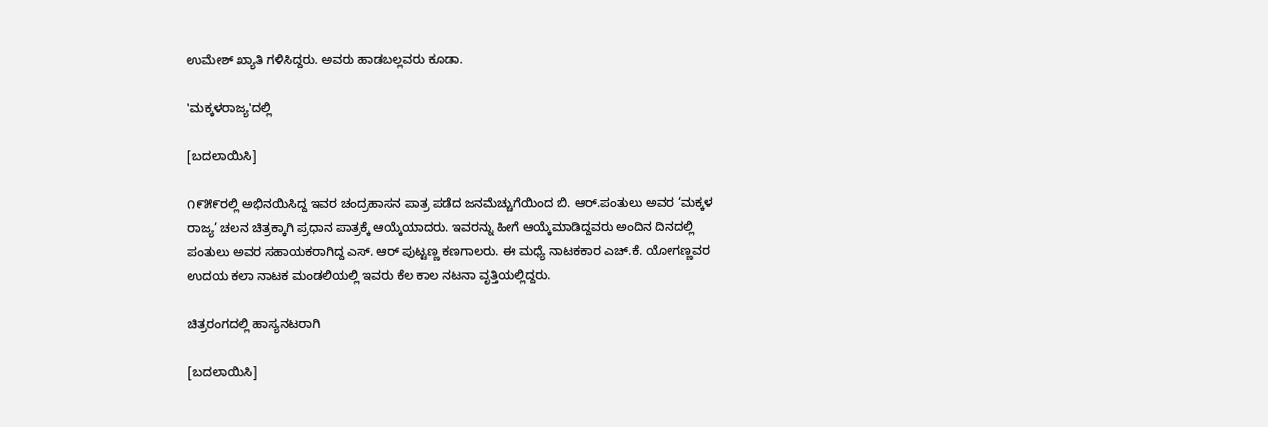ಉಮೇಶ್ ಖ್ಯಾತಿ ಗಳಿಸಿದ್ದರು. ಅವರು ಹಾಡಬಲ್ಲವರು ಕೂಡಾ.

'ಮಕ್ಕಳರಾಜ್ಯ'ದಲ್ಲಿ

[ಬದಲಾಯಿಸಿ]

೧೯೫೯ರಲ್ಲಿ ಅಭಿನಯಿಸಿದ್ದ ಇವರ ಚಂದ್ರಹಾಸನ ಪಾತ್ರ ಪಡೆದ ಜನಮೆಚ್ಚುಗೆಯಿಂದ ಬಿ. ಆರ್‌.ಪಂತುಲು ಅವರ ‘ಮಕ್ಕಳ ರಾಜ್ಯ’ ಚಲನ ಚಿತ್ರಕ್ಕಾಗಿ ಪ್ರಧಾನ ಪಾತ್ರಕ್ಕೆ ಆಯ್ಕೆಯಾದರು. ಇವರನ್ನು ಹೀಗೆ ಆಯ್ಕೆಮಾಡಿದ್ದವರು ಅಂದಿನ ದಿನದಲ್ಲಿ ಪಂತುಲು ಅವರ ಸಹಾಯಕರಾಗಿದ್ದ ಎಸ್. ಆರ್ ಪುಟ್ಟಣ್ಣ ಕಣಗಾಲರು. ಈ ಮಧ್ಯೆ ನಾಟಕಕಾರ ಎಚ್.ಕೆ. ಯೋಗಣ್ಣವರ ಉದಯ ಕಲಾ ನಾಟಕ ಮಂಡಲಿಯಲ್ಲಿ ಇವರು ಕೆಲ ಕಾಲ ನಟನಾ ವೃತ್ತಿಯಲ್ಲಿದ್ದರು.

ಚಿತ್ರರಂಗದಲ್ಲಿ ಹಾಸ್ಯನಟರಾಗಿ

[ಬದಲಾಯಿಸಿ]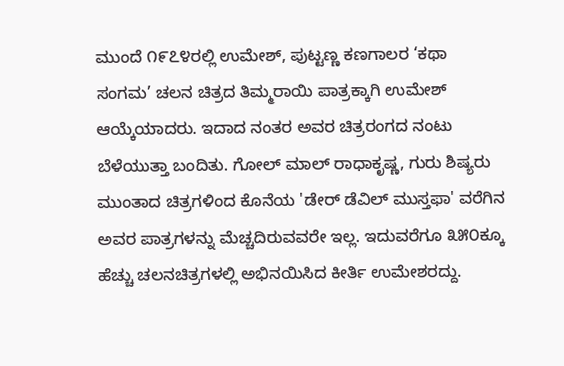ಮುಂದೆ ೧೯೭೪ರಲ್ಲಿ ಉಮೇಶ್, ಪುಟ್ಟಣ್ಣ ಕಣಗಾಲರ ‘ಕಥಾ ಸಂಗಮ’ ಚಲನ ಚಿತ್ರದ ತಿಮ್ಮರಾಯಿ ಪಾತ್ರಕ್ಕಾಗಿ ಉಮೇಶ್ ಆಯ್ಕೆಯಾದರು. ಇದಾದ ನಂತರ ಅವರ ಚಿತ್ರರಂಗದ ನಂಟು ಬೆಳೆಯುತ್ತಾ ಬಂದಿತು. ಗೋಲ್ ಮಾಲ್ ರಾಧಾಕೃಷ್ಣ, ಗುರು ಶಿಷ್ಯರು ಮುಂತಾದ ಚಿತ್ರಗಳಿಂದ ಕೊನೆಯ 'ಡೇರ್ ಡೆವಿಲ್ ಮುಸ್ತಫಾ' ವರೆಗಿನ ಅವರ ಪಾತ್ರಗಳನ್ನು ಮೆಚ್ಚದಿರುವವರೇ ಇಲ್ಲ. ಇದುವರೆಗೂ ೩೫೦ಕ್ಕೂ ಹೆಚ್ಚು ಚಲನಚಿತ್ರಗಳಲ್ಲಿ ಅಭಿನಯಿಸಿದ ಕೀರ್ತಿ ಉಮೇಶರದ್ದು.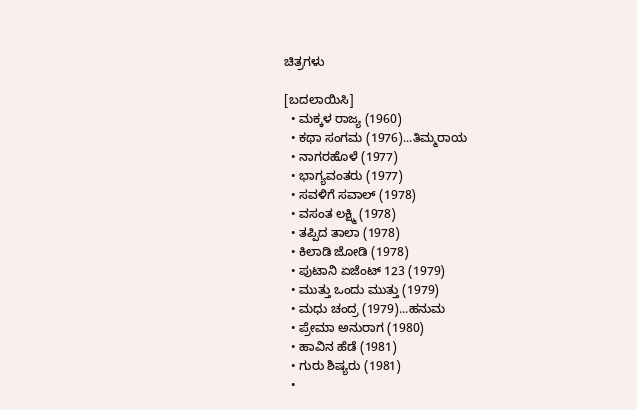ಚಿತ್ರಗಳು

[ಬದಲಾಯಿಸಿ]
  • ಮಕ್ಕಳ ರಾಜ್ಯ (1960)
  • ಕಥಾ ಸಂಗಮ (1976)...ತಿಮ್ಮರಾಯ
  • ನಾಗರಹೊಳೆ (1977)
  • ಭಾಗ್ಯವಂತರು (1977)
  • ಸವಳಿಗೆ ಸವಾಲ್ (1978)
  • ವಸಂತ ಲಕ್ಷ್ಮಿ (1978)
  • ತಪ್ಪಿದ ತಾಲಾ (1978)
  • ಕಿಲಾಡಿ ಜೋಡಿ (1978)
  • ಪುಟಾನಿ ಏಜೆಂಟ್ 123 (1979)
  • ಮುತ್ತು ಒಂದು ಮುತ್ತು (1979)
  • ಮಧು ಚಂದ್ರ (1979)...ಹನುಮ
  • ಪ್ರೇಮಾ ಅನುರಾಗ (1980)
  • ಹಾವಿನ ಹೆಡೆ (1981)
  • ಗುರು ಶಿಷ್ಯರು (1981)
  •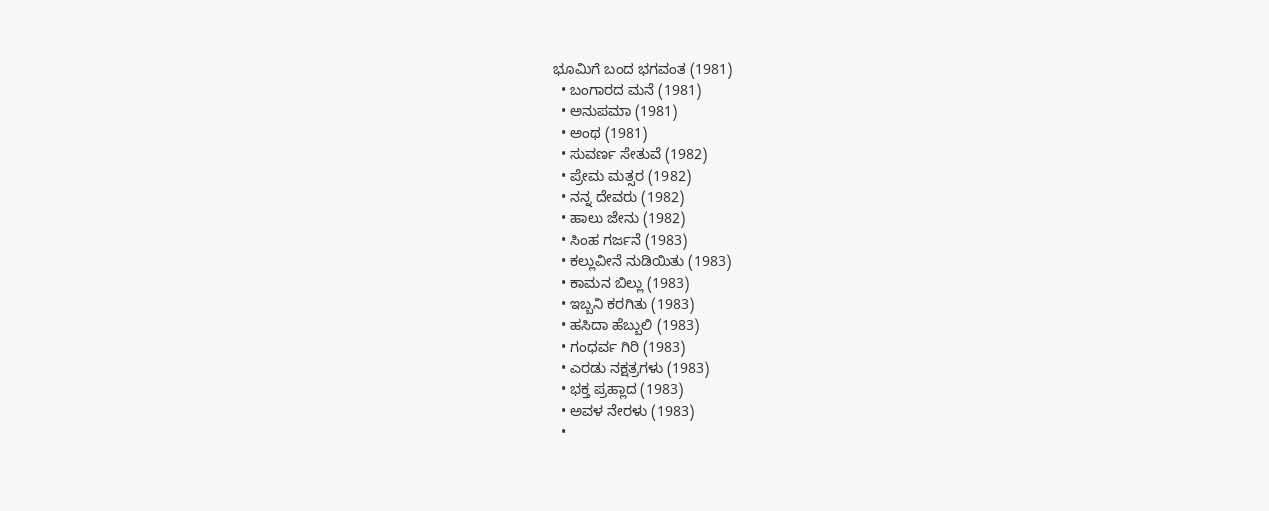ಭೂಮಿಗೆ ಬಂದ ಭಗವಂತ (1981)
  • ಬಂಗಾರದ ಮನೆ (1981)
  • ಅನುಪಮಾ (1981)
  • ಅಂಥ (1981)
  • ಸುವರ್ಣ ಸೇತುವೆ (1982)
  • ಪ್ರೇಮ ಮತ್ಸರ (1982)
  • ನನ್ನ ದೇವರು (1982)
  • ಹಾಲು ಜೇನು (1982)
  • ಸಿಂಹ ಗರ್ಜನೆ (1983)
  • ಕಲ್ಲುವೀನೆ ನುಡಿಯಿತು (1983)
  • ಕಾಮನ ಬಿಲ್ಲು (1983)
  • ಇಬ್ಬನಿ ಕರಗಿತು (1983)
  • ಹಸಿದಾ ಹೆಬ್ಬುಲಿ (1983)
  • ಗಂಧರ್ವ ಗಿರಿ (1983)
  • ಎರಡು ನಕ್ಷತ್ರಗಳು (1983)
  • ಭಕ್ತ ಪ್ರಹ್ಲಾದ (1983)
  • ಅವಳ ನೇರಳು (1983)
  •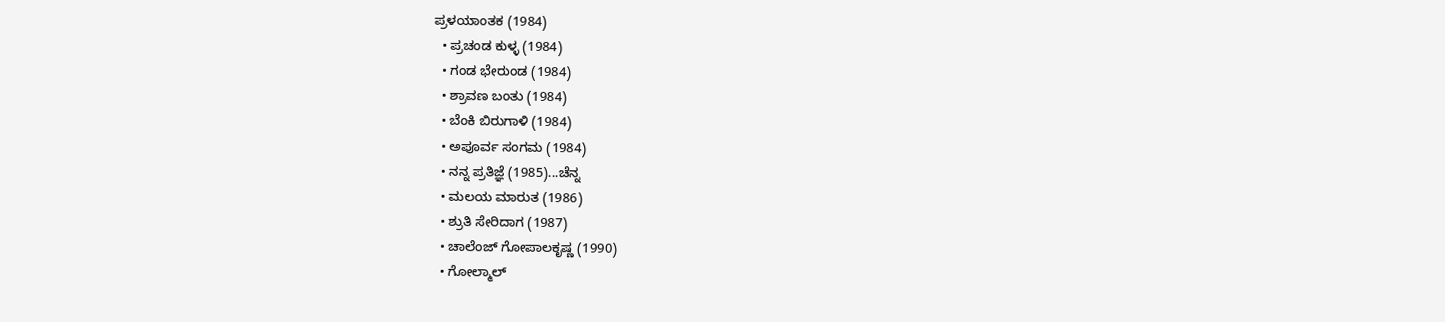ಪ್ರಳಯಾಂತಕ (1984)
  • ಪ್ರಚಂಡ ಕುಳ್ಳ (1984)
  • ಗಂಡ ಭೇರುಂಡ (1984)
  • ಶ್ರಾವಣ ಬಂತು (1984)
  • ಬೆಂಕಿ ಬಿರುಗಾಳಿ (1984)
  • ಅಪೂರ್ವ ಸಂಗಮ (1984)
  • ನನ್ನ ಪ್ರತಿಜ್ಞೆ (1985)...ಚೆನ್ನ
  • ಮಲಯ ಮಾರುತ (1986)
  • ಶ್ರುತಿ ಸೇರಿದಾಗ (1987)
  • ಚಾಲೆಂಜ್ ಗೋಪಾಲಕೃಷ್ಣ (1990)
  • ಗೋಲ್ಮಾಲ್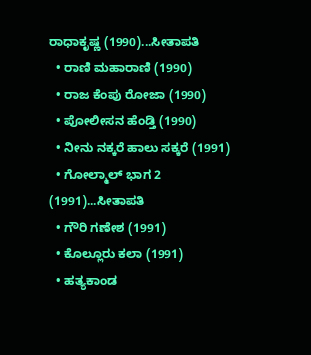ರಾಧಾಕೃಷ್ಣ (1990)...ಸೀತಾಪತಿ
  • ರಾಣಿ ಮಹಾರಾಣಿ (1990)
  • ರಾಜ ಕೆಂಪು ರೋಜಾ (1990)
  • ಪೋಲೀಸನ ಹೆಂಡ್ತಿ (1990)
  • ನೀನು ನಕ್ಕರೆ ಹಾಲು ಸಕ್ಕರೆ (1991)
  • ಗೋಲ್ಮಾಲ್ ಭಾಗ 2 (1991)...ಸೀತಾಪತಿ
  • ಗೌರಿ ಗಣೇಶ (1991)
  • ಕೊಲ್ಲೂರು ಕಲಾ (1991)
  • ಹತ್ಯಕಾಂಡ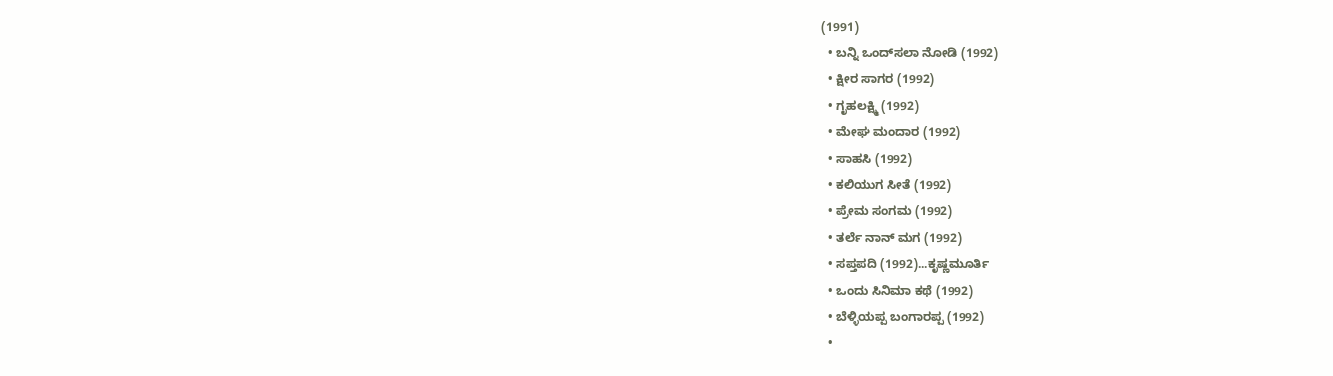(1991)
  • ಬನ್ನಿ ಒಂದ್‍ಸಲಾ ನೋಡಿ (1992)
  • ಕ್ಷೀರ ಸಾಗರ (1992)
  • ಗೃಹಲಕ್ಷ್ಮಿ (1992)
  • ಮೇಘ ಮಂದಾರ (1992)
  • ಸಾಹಸಿ (1992)
  • ಕಲಿಯುಗ ಸೀತೆ (1992)
  • ಪ್ರೇಮ ಸಂಗಮ (1992)
  • ತರ್ಲೆ ನಾನ್ ಮಗ (1992)
  • ಸಪ್ತಪದಿ (1992)...ಕೃಷ್ಣಮೂರ್ತಿ
  • ಒಂದು ಸಿನಿಮಾ ಕಥೆ (1992)
  • ಬೆಳ್ಳಿಯಪ್ಪ ಬಂಗಾರಪ್ಪ (1992)
  •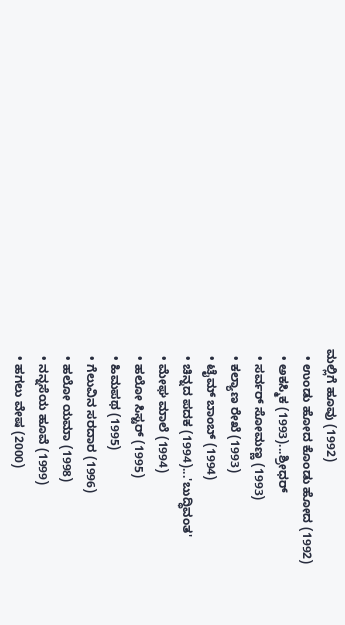ಮಲ್ಲಿಗೆ ಹೂವು (1992)
  • ಉಂಡು ಹೋದ ಕೊಂಡು ಹೋದ (1992)
  • ಅಕಸ್ಮಿಕ (1993)...ಶ್ರೀಧರ್
  • ಸರ್ವರ್ ಸೋಮಣ್ಣ (1993)
  • ಕಲ್ಯಾಣ ರೇಖೆ (1993)
  • ಟೈಮ್ ಬಾಂಬ್ (1994)
  • ಚಿನ್ನದ ಪದಕ (1994)...'ಬುದ್ಧಿವಂತ'
  • ಮೇಘ ಮಾಲೆ (1994)
  • ಹಲೋ ಸಿಸ್ಟರ್ (1995)
  • ಹಿಮಪಥ (1995)
  • ಗೆಲುವಿನ ಸರದಾರ (1996)
  • ಹಲೋ ಯಮಾ (1998)
  • ನನ್ನಸೆಯ ಹೂವೆ (1999)
  • ಹಗಲು ವೇಷ (2000)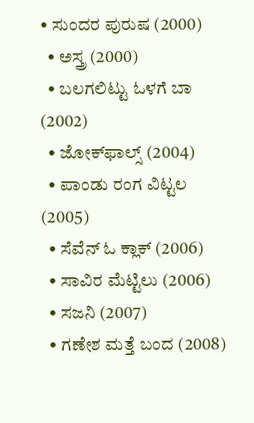• ಸುಂದರ ಪುರುಷ (2000)
  • ಅಸ್ತ್ರ (2000)
  • ಬಲಗಲಿಟ್ಟು ಓಳಗೆ ಬಾ (2002)
  • ಜೋಕ್‌ಫಾಲ್ಸ್ (2004)
  • ಪಾಂಡು ರಂಗ ವಿಟ್ಟಲ (2005)
  • ಸೆವೆನ್ ಓ ಕ್ಲಾಕ್ (2006)
  • ಸಾವಿರ ಮೆಟ್ಟಿಲು (2006)
  • ಸಜನಿ (2007)
  • ಗಣೇಶ ಮತ್ತೆ ಬಂದ (2008)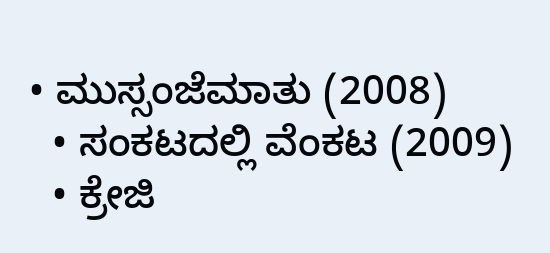• ಮುಸ್ಸಂಜೆಮಾತು (2008)
  • ಸಂಕಟದಲ್ಲಿ ವೆಂಕಟ (2009)
  • ಕ್ರೇಜಿ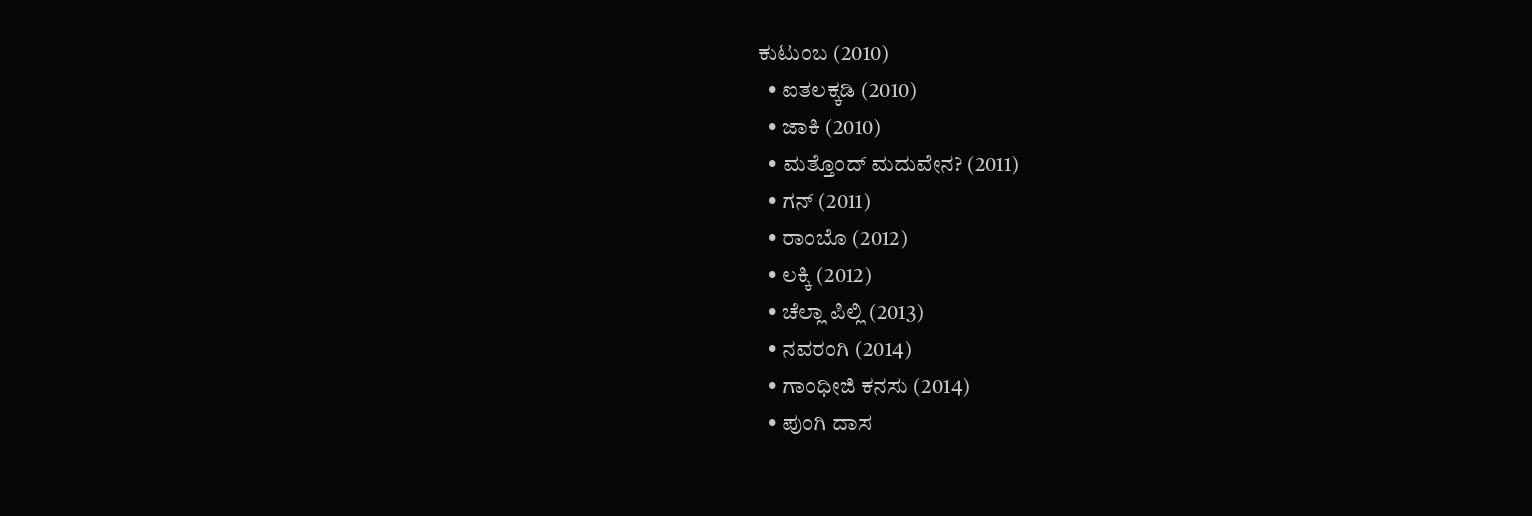ಕುಟುಂಬ (2010)
  • ಐತಲಕ್ಕಡಿ (2010)
  • ಜಾಕಿ (2010)
  • ಮತ್ತೊಂದ್ ಮದುವೇನ? (2011)
  • ಗನ್ (2011)
  • ರಾಂಬೊ (2012)
  • ಲಕ್ಕಿ (2012)
  • ಚೆಲ್ಲಾ ಪಿಲ್ಲಿ (2013)
  • ನವರಂಗಿ (2014)
  • ಗಾಂಧೀಜಿ ಕನಸು (2014)
  • ಪುಂಗಿ ದಾಸ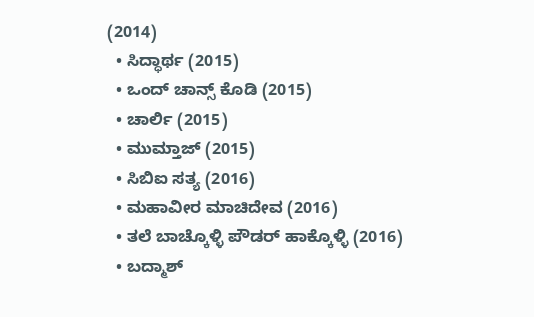(2014)
  • ಸಿದ್ಧಾರ್ಥ (2015)
  • ಒಂದ್ ಚಾನ್ಸ್ ಕೊಡಿ (2015)
  • ಚಾರ್ಲಿ (2015)
  • ಮುಮ್ತಾಜ್ (2015)
  • ಸಿಬಿಐ ಸತ್ಯ (2016)
  • ಮಹಾವೀರ ಮಾಚಿದೇವ (2016)
  • ತಲೆ ಬಾಚ್ಕೊಳ್ಳಿ ಪೌಡರ್ ಹಾಕ್ಕೊಳ್ಳಿ (2016)
  • ಬದ್ಮಾಶ್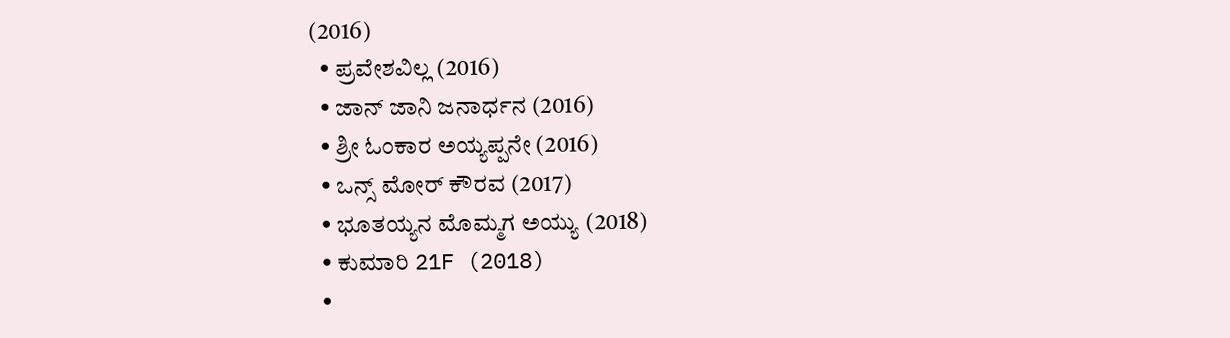(2016)
  • ಪ್ರವೇಶವಿಲ್ಲ (2016)
  • ಜಾನ್ ಜಾನಿ ಜನಾರ್ಧನ (2016)
  • ಶ್ರೀ ಓಂಕಾರ ಅಯ್ಯಪ್ಪನೇ (2016)
  • ಒನ್ಸ್ ಮೋರ್ ಕೌರವ (2017)
  • ಭೂತಯ್ಯನ ಮೊಮ್ಮಗ ಅಯ್ಯು (2018)
  • ಕುಮಾರಿ 21F (2018)
  •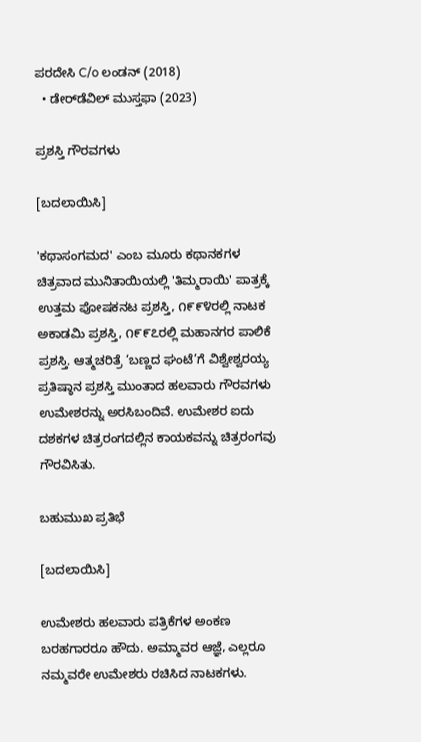ಪರದೇಸಿ C/o ಲಂಡನ್ (2018)
  • ಡೇರ್‌ಡೆವಿಲ್ ಮುಸ್ತಫಾ (2023)

ಪ್ರಶಸ್ತಿ ಗೌರವಗಳು

[ಬದಲಾಯಿಸಿ]

'ಕಥಾಸಂಗಮದ' ಎಂಬ ಮೂರು ಕಥಾನಕಗಳ ಚಿತ್ರವಾದ ಮುನಿತಾಯಿಯಲ್ಲಿ 'ತಿಮ್ಮರಾಯಿ' ಪಾತ್ರಕ್ಕೆ ಉತ್ತಮ ಪೋಷಕನಟ ಪ್ರಶಸ್ತಿ, ೧೯೯೪ರಲ್ಲಿ ನಾಟಕ ಅಕಾಡಮಿ ಪ್ರಶಸ್ತಿ, ೧೯೯೭ರಲ್ಲಿ ಮಹಾನಗರ ಪಾಲಿಕೆ ಪ್ರಶಸ್ತಿ. ಆತ್ಮಚರಿತ್ರೆ ‘ಬಣ್ಣದ ಘಂಟೆ’ಗೆ ವಿಶ್ವೇಶ್ವರಯ್ಯ ಪ್ರತಿಷ್ಠಾನ ಪ್ರಶಸ್ತಿ ಮುಂತಾದ ಹಲವಾರು ಗೌರವಗಳು ಉಮೇಶರನ್ನು ಅರಸಿಬಂದಿವೆ. ಉಮೇಶರ ಐದು ದಶಕಗಳ ಚಿತ್ರರಂಗದಲ್ಲಿನ ಕಾಯಕವನ್ನು ಚಿತ್ರರಂಗವು ಗೌರವಿಸಿತು.

ಬಹುಮುಖ ಪ್ರತಿಭೆ

[ಬದಲಾಯಿಸಿ]

ಉಮೇಶರು ಹಲವಾರು ಪತ್ರಿಕೆಗಳ ಅಂಕಣ ಬರಹಗಾರರೂ ಹೌದು. ಅಮ್ಮಾವರ ಆಜ್ಞೆ, ಎಲ್ಲರೂ ನಮ್ಮವರೇ ಉಮೇಶರು ರಚಿಸಿದ ನಾಟಕಗಳು.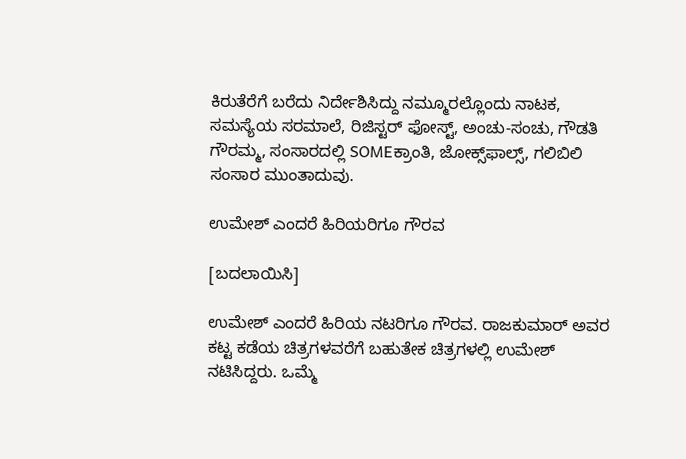ಕಿರುತೆರೆಗೆ ಬರೆದು ನಿರ್ದೇಶಿಸಿದ್ದು ನಮ್ಮೂರಲ್ಲೊಂದು ನಾಟಕ, ಸಮಸ್ಯೆಯ ಸರಮಾಲೆ, ರಿಜಿಸ್ಟರ್‌ ಫೋಸ್ಟ್, ಅಂಚು-ಸಂಚು, ಗೌಡತಿ ಗೌರಮ್ಮ, ಸಂಸಾರದಲ್ಲಿ SOMEಕ್ರಾಂತಿ, ಜೋಕ್ಸ್‌ಫಾಲ್ಸ್, ಗಲಿಬಿಲಿ ಸಂಸಾರ ಮುಂತಾದುವು.

ಉಮೇಶ್ ಎಂದರೆ ಹಿರಿಯರಿಗೂ ಗೌರವ

[ಬದಲಾಯಿಸಿ]

ಉಮೇಶ್ ಎಂದರೆ ಹಿರಿಯ ನಟರಿಗೂ ಗೌರವ. ರಾಜಕುಮಾರ್ ಅವರ ಕಟ್ಟ ಕಡೆಯ ಚಿತ್ರಗಳವರೆಗೆ ಬಹುತೇಕ ಚಿತ್ರಗಳಲ್ಲಿ ಉಮೇಶ್ ನಟಿಸಿದ್ದರು. ಒಮ್ಮೆ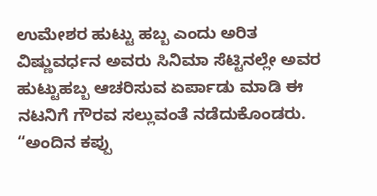ಉಮೇಶರ ಹುಟ್ಟು ಹಬ್ಬ ಎಂದು ಅರಿತ ವಿಷ್ಣುವರ್ಧನ ಅವರು ಸಿನಿಮಾ ಸೆಟ್ಟಿನಲ್ಲೇ ಅವರ ಹುಟ್ಟುಹಬ್ಬ ಆಚರಿಸುವ ಏರ್ಪಾಡು ಮಾಡಿ ಈ ನಟನಿಗೆ ಗೌರವ ಸಲ್ಲುವಂತೆ ನಡೆದುಕೊಂಡರು. “ಅಂದಿನ ಕಪ್ಪು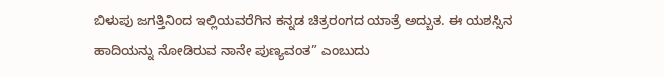ಬಿಳುಪು ಜಗತ್ತಿನಿಂದ ಇಲ್ಲಿಯವರೆಗಿನ ಕನ್ನಡ ಚಿತ್ರರಂಗದ ಯಾತ್ರೆ ಅದ್ಬುತ. ಈ ಯಶಸ್ಸಿನ ಹಾದಿಯನ್ನು ನೋಡಿರುವ ನಾನೇ ಪುಣ್ಯವಂತ” ಎಂಬುದು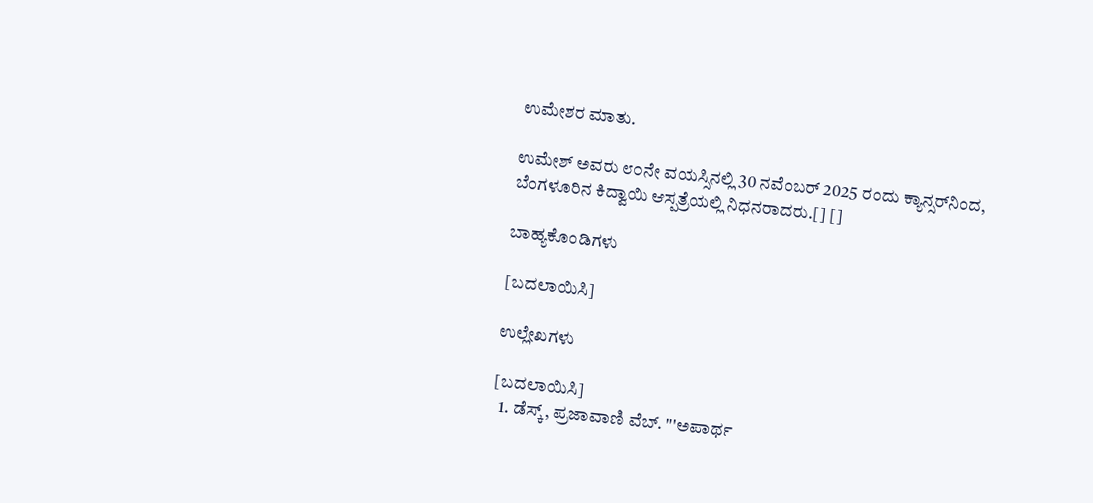ಉಮೇಶರ ಮಾತು.

ಉಮೇಶ್ ಅವರು ೮೦ನೇ ವಯಸ್ಸಿನಲ್ಲಿ 30 ನವೆಂಬರ್ 2025 ರಂದು ಕ್ಯಾನ್ಸರ್‌ನಿಂದ, ಬೆಂಗಳೂರಿನ ಕಿದ್ವಾಯಿ ಆಸ್ಪತ್ರೆಯಲ್ಲಿ ನಿಧನರಾದರು.[] []

ಬಾಹ್ಯಕೊಂಡಿಗಳು

[ಬದಲಾಯಿಸಿ]

ಉಲ್ಲೇಖಗಳು

[ಬದಲಾಯಿಸಿ]
  1. ಡೆಸ್ಕ್‌, ಪ್ರಜಾವಾಣಿ ವೆಬ್‌. "'ಅಪಾರ್ಥ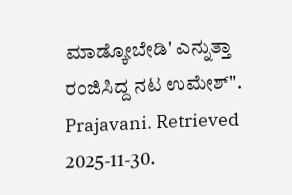ಮಾಡ್ಕೋಬೇಡಿ' ಎನ್ನುತ್ತಾ ರಂಜಿಸಿದ್ದ ನಟ ಉಮೇಶ್". Prajavani. Retrieved 2025-11-30.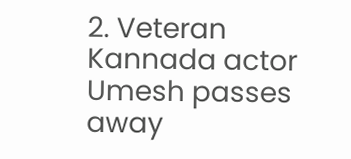2. Veteran Kannada actor Umesh passes away